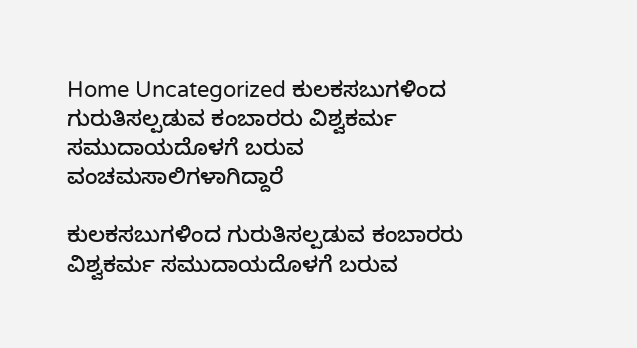Home Uncategorized ಕುಲಕಸಬುಗಳಿಂದ ಗುರುತಿಸಲ್ಪಡುವ ಕಂಬಾರರು ವಿಶ್ವಕರ್ಮ ಸಮುದಾಯದೊಳಗೆ ಬರುವ ವಂಚಮಸಾಲಿಗಳಾಗಿದ್ದಾರೆ

ಕುಲಕಸಬುಗಳಿಂದ ಗುರುತಿಸಲ್ಪಡುವ ಕಂಬಾರರು ವಿಶ್ವಕರ್ಮ ಸಮುದಾಯದೊಳಗೆ ಬರುವ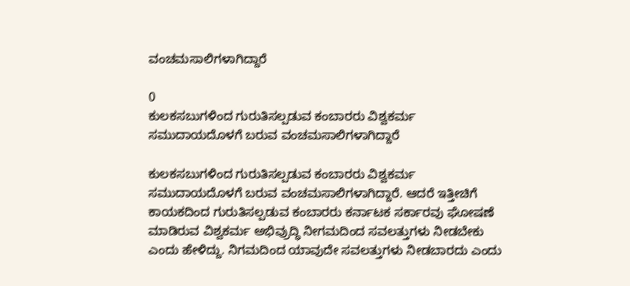ವಂಚಮಸಾಲಿಗಳಾಗಿದ್ದಾರೆ

0
ಕುಲಕಸಬುಗಳಿಂದ ಗುರುತಿಸಲ್ಪಡುವ ಕಂಬಾರರು ವಿಶ್ವಕರ್ಮ ಸಮುದಾಯದೊಳಗೆ ಬರುವ ವಂಚಮಸಾಲಿಗಳಾಗಿದ್ದಾರೆ

ಕುಲಕಸಬುಗಳಿಂದ ಗುರುತಿಸಲ್ಪಡುವ ಕಂಬಾರರು ವಿಶ್ವಕರ್ಮ ಸಮುದಾಯದೊಳಗೆ ಬರುವ ವಂಚಮಸಾಲಿಗಳಾಗಿದ್ದಾರೆ. ಆದರೆ ಇತ್ತೀಚಿಗೆ ಕಾಯಕದಿಂದ ಗುರುತಿಸಲ್ಪಡುವ ಕಂಬಾರರು ಕರ್ನಾಟಕ ಸರ್ಕಾರವು ಘೋಷಣೆ ಮಾಡಿರುವ ವಿಶ್ವಕರ್ಮ ಅಭಿವ್ರುದ್ಧಿ ನೀಗಮದಿಂದ ಸವಲತ್ತುಗಳು ನೀಡಬೇಕು ಎಂದು ಹೇಳಿದ್ದು. ನಿಗಮದಿಂದ ಯಾವುದೇ ಸವಲತ್ತುಗಳು ನೀಡಬಾರದು ಎಂದು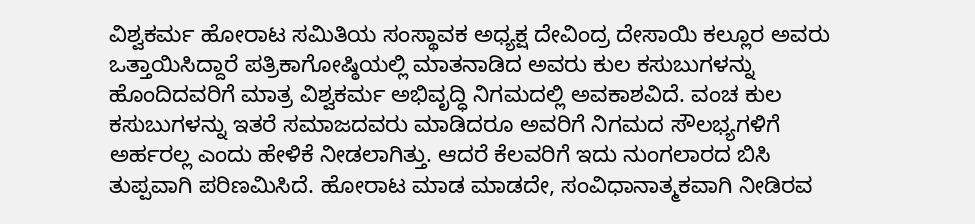ವಿಶ್ವಕರ್ಮ ಹೋರಾಟ ಸಮಿತಿಯ ಸಂಸ್ಥಾವಕ ಅಧ್ಯಕ್ಷ ದೇವಿಂದ್ರ ದೇಸಾಯಿ ಕಲ್ಲೂರ ಅವರು ಒತ್ತಾಯಿಸಿದ್ದಾರೆ ಪತ್ರಿಕಾಗೋಷ್ಠಿಯಲ್ಲಿ ಮಾತನಾಡಿದ ಅವರು ಕುಲ ಕಸುಬುಗಳನ್ನು ಹೊಂದಿದವರಿಗೆ ಮಾತ್ರ ವಿಶ್ವಕರ್ಮ ಅಭಿವೃದ್ಧಿ ನಿಗಮದಲ್ಲಿ ಅವಕಾಶವಿದೆ. ವಂಚ ಕುಲ ಕಸುಬುಗಳನ್ನು ಇತರೆ ಸಮಾಜದವರು ಮಾಡಿದರೂ ಅವರಿಗೆ ನಿಗಮದ ಸೌಲಭ್ಯಗಳಿಗೆ ಅರ್ಹರಲ್ಲ ಎಂದು ಹೇಳಿಕೆ ನೀಡಲಾಗಿತ್ತು. ಆದರೆ ಕೆಲವರಿಗೆ ಇದು ನುಂಗಲಾರದ ಬಿಸಿ ತುಪ್ಪವಾಗಿ ಪರಿಣಮಿಸಿದೆ. ಹೋರಾಟ ಮಾಡ ಮಾಡದೇ, ಸಂವಿಧಾನಾತ್ಮಕವಾಗಿ ನೀಡಿರವ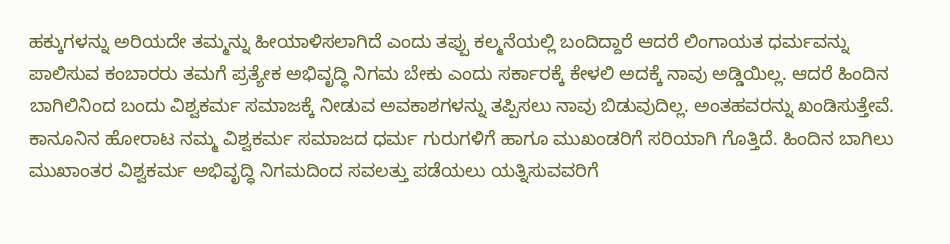ಹಕ್ಕುಗಳನ್ನು ಅರಿಯದೇ ತಮ್ಮನ್ನು ಹೀಯಾಳಿಸಲಾಗಿದೆ ಎಂದು ತಪ್ಪು ಕಲ್ಮನೆಯಲ್ಲಿ ಬಂದಿದ್ದಾರೆ ಆದರೆ ಲಿಂಗಾಯತ ಧರ್ಮವನ್ನು ಪಾಲಿಸುವ ಕಂಬಾರರು ತಮಗೆ ಪ್ರತ್ಯೇಕ ಅಭಿವೃದ್ಧಿ ನಿಗಮ ಬೇಕು ಎಂದು ಸರ್ಕಾರಕ್ಕೆ ಕೇಳಲಿ ಅದಕ್ಕೆ ನಾವು ಅಡ್ಡಿಯಿಲ್ಲ. ಆದರೆ ಹಿಂದಿನ ಬಾಗಿಲಿನಿಂದ ಬಂದು ವಿಶ್ವಕರ್ಮ ಸಮಾಜಕ್ಕೆ ನೀಡುವ ಅವಕಾಶಗಳನ್ನು ತಪ್ಪಿಸಲು ನಾವು ಬಿಡುವುದಿಲ್ಲ. ಅಂತಹವರನ್ನು ಖಂಡಿಸುತ್ತೇವೆ. ಕಾನೂನಿನ ಹೋರಾಟ ನಮ್ಮ ವಿಶ್ವಕರ್ಮ ಸಮಾಜದ ಧರ್ಮ ಗುರುಗಳಿಗೆ ಹಾಗೂ ಮುಖಂಡರಿಗೆ ಸರಿಯಾಗಿ ಗೊತ್ತಿದೆ. ಹಿಂದಿನ ಬಾಗಿಲು ಮುಖಾಂತರ ವಿಶ್ವಕರ್ಮ ಅಭಿವೃದ್ಧಿ ನಿಗಮದಿಂದ ಸವಲತ್ತು ಪಡೆಯಲು ಯತ್ನಿಸುವವರಿಗೆ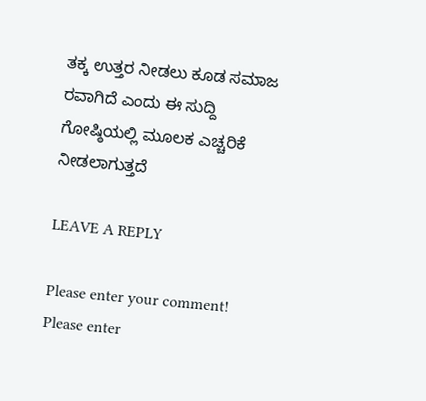ತಕ್ಕ ಉತ್ತರ ನೀಡಲು ಕೂಡ ಸಮಾಜ ರವಾಗಿದೆ ಎಂದು ಈ ಸುದ್ದಿ ಗೋಷ್ಠಿಯಲ್ಲಿ ಮೂಲಕ ಎಚ್ಚರಿಕೆ ನೀಡಲಾಗುತ್ತದೆ

LEAVE A REPLY

Please enter your comment!
Please enter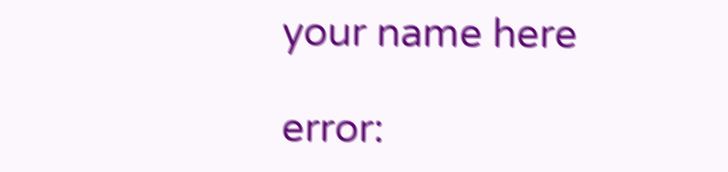your name here

error: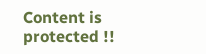Content is protected !!